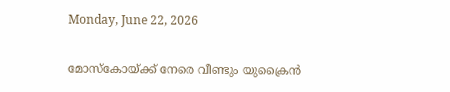Monday, June 22, 2026

മോസ്‌കോയ്ക്ക് നേരെ വീണ്ടും യുക്രൈൻ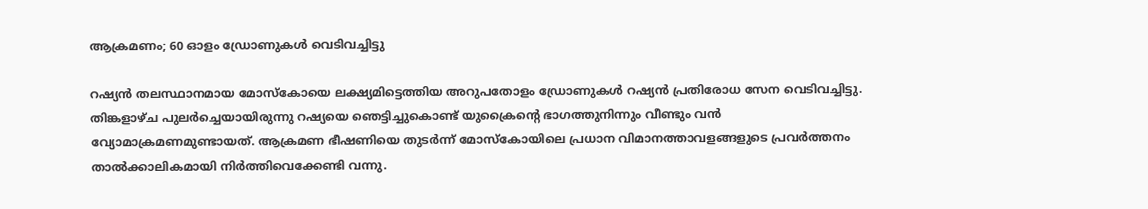ആക്രമണം; 60 ഓളം ഡ്രോണുകൾ വെടിവച്ചിട്ടു

റഷ്യൻ തലസ്ഥാനമായ മോസ്‌കോയെ ലക്ഷ്യമിട്ടെത്തിയ അറുപതോളം ഡ്രോണുകൾ റഷ്യൻ പ്രതിരോധ സേന വെടിവച്ചിട്ടു. തിങ്കളാഴ്ച പുലർച്ചെയായിരുന്നു റഷ്യയെ ഞെട്ടിച്ചുകൊണ്ട് യുക്രൈന്റെ ഭാഗത്തുനിന്നും വീണ്ടും വൻ വ്യോമാക്രമണമുണ്ടായത്. ആക്രമണ ഭീഷണിയെ തുടർന്ന് മോസ്‌കോയിലെ പ്രധാന വിമാനത്താവളങ്ങളുടെ പ്രവർത്തനം താൽക്കാലികമായി നിർത്തിവെക്കേണ്ടി വന്നു.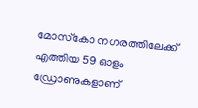മോസ്‌കോ നഗരത്തിലേക്ക് എത്തിയ 59 ഓളം ഡ്രോണുകളാണ്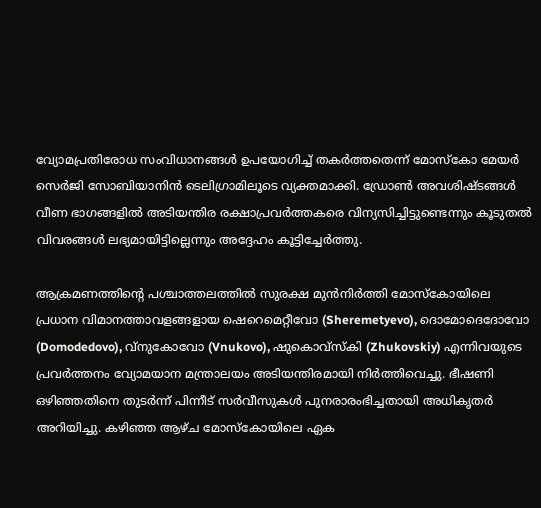വ്യോമപ്രതിരോധ സംവിധാനങ്ങൾ ഉപയോഗിച്ച് തകർത്തതെന്ന് മോസ്‌കോ മേയർ സെർജി സോബിയാനിൻ ടെലിഗ്രാമിലൂടെ വ്യക്തമാക്കി. ഡ്രോൺ അവശിഷ്ടങ്ങൾ വീണ ഭാഗങ്ങളിൽ അടിയന്തിര രക്ഷാപ്രവർത്തകരെ വിന്യസിച്ചിട്ടുണ്ടെന്നും കൂടുതൽ വിവരങ്ങൾ ലഭ്യമായിട്ടില്ലെന്നും അദ്ദേഹം കൂട്ടിച്ചേർത്തു.

ആക്രമണത്തിന്റെ പശ്ചാത്തലത്തിൽ സുരക്ഷ മുൻനിർത്തി മോസ്‌കോയിലെ പ്രധാന വിമാനത്താവളങ്ങളായ ഷെറെമെറ്റീവോ (Sheremetyevo), ദൊമോദെദോവോ (Domodedovo), വ്‌നുകോവോ (Vnukovo), ഷുകൊവ്‌സ്‌കി (Zhukovskiy) എന്നിവയുടെ പ്രവർത്തനം വ്യോമയാന മന്ത്രാലയം അടിയന്തിരമായി നിർത്തിവെച്ചു. ഭീഷണി ഒഴിഞ്ഞതിനെ തുടർന്ന് പിന്നീട് സർവീസുകൾ പുനരാരംഭിച്ചതായി അധികൃതർ അറിയിച്ചു. കഴിഞ്ഞ ആഴ്ച മോസ്‌കോയിലെ ഏക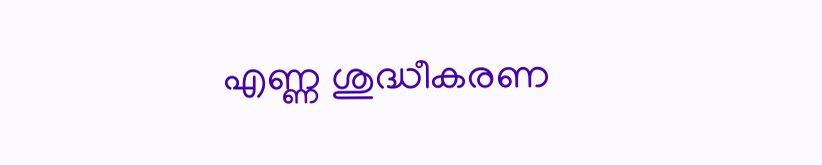എണ്ണ ശുദ്ധീകരണ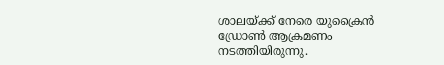ശാലയ്ക്ക് നേരെ യുക്രൈൻ ഡ്രോൺ ആക്രമണം നടത്തിയിരുന്നു.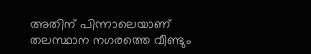അതിന് പിന്നാലെയാണ് തലസ്ഥാന നഗരത്തെ വീണ്ടും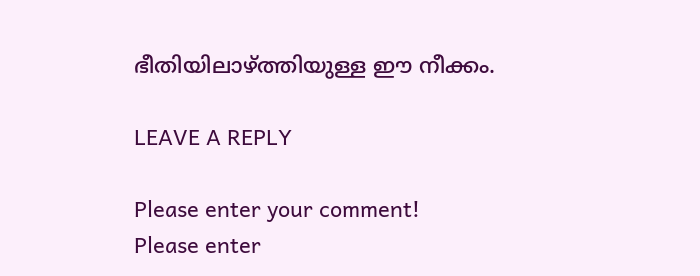ഭീതിയിലാഴ്ത്തിയുള്ള ഈ നീക്കം.

LEAVE A REPLY

Please enter your comment!
Please enter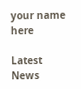your name here

Latest News